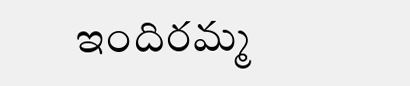ఇందిరమ్మ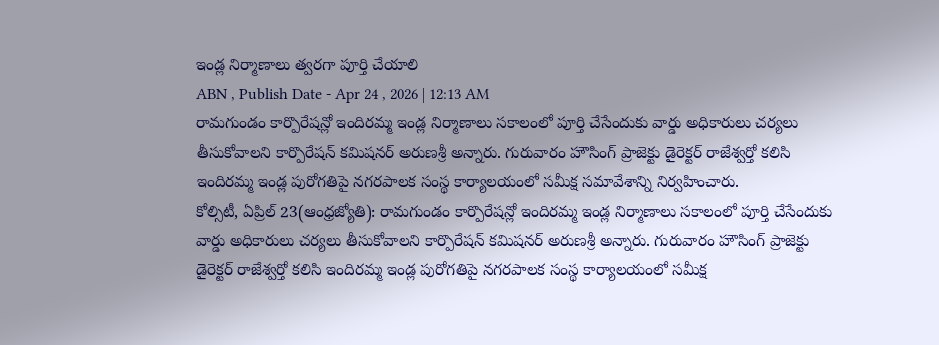ఇండ్ల నిర్మాణాలు త్వరగా పూర్తి చేయాలి
ABN , Publish Date - Apr 24 , 2026 | 12:13 AM
రామగుండం కార్పొరేషన్లో ఇందిరమ్మ ఇండ్ల నిర్మాణాలు సకాలంలో పూర్తి చేసేందుకు వార్డు అధికారులు చర్యలు తీసుకోవాలని కార్పొరేషన్ కమిషనర్ అరుణశ్రీ అన్నారు. గురువారం హౌసింగ్ ప్రాజెక్టు డైరెక్టర్ రాజేశ్వర్తో కలిసి ఇందిరమ్మ ఇండ్ల పురోగతిపై నగరపాలక సంస్థ కార్యాలయంలో సమీక్ష సమావేశాన్ని నిర్వహించారు.
కోల్సిటీ, ఏప్రిల్ 23(ఆంధ్రజ్యోతి): రామగుండం కార్పొరేషన్లో ఇందిరమ్మ ఇండ్ల నిర్మాణాలు సకాలంలో పూర్తి చేసేందుకు వార్డు అధికారులు చర్యలు తీసుకోవాలని కార్పొరేషన్ కమిషనర్ అరుణశ్రీ అన్నారు. గురువారం హౌసింగ్ ప్రాజెక్టు డైరెక్టర్ రాజేశ్వర్తో కలిసి ఇందిరమ్మ ఇండ్ల పురోగతిపై నగరపాలక సంస్థ కార్యాలయంలో సమీక్ష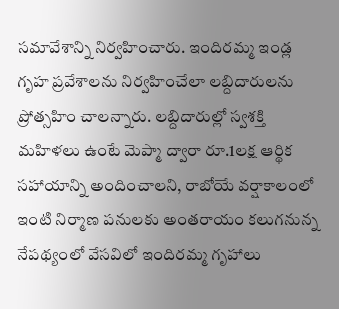సమావేశాన్ని నిర్వహించారు. ఇందిరమ్మ ఇండ్ల గృహ ప్రవేశాలను నిర్వహించేలా లబ్దిదారులను ప్రోత్సహిం చాలన్నారు. లబ్దిదారుల్లో స్వశక్తి మహిళలు ఉంటే మెప్మా ద్వారా రూ.1లక్ష ఆర్థిక సహాయాన్ని అందించాలని, రాబోయే వర్షాకాలంలో ఇంటి నిర్మాణ పనులకు అంతరాయం కలుగనున్న నేపథ్యంలో వేసవిలో ఇందిరమ్మ గృహాలు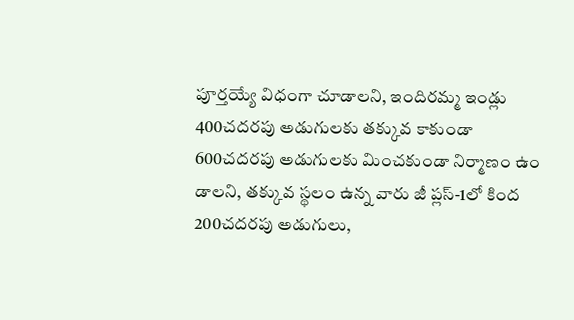పూర్తయ్యే విధంగా చూడాలని, ఇందిరమ్మ ఇండ్లు 400చదరపు అడుగులకు తక్కువ కాకుండా 600చదరపు అడుగులకు మించకుండా నిర్మాణం ఉం డాలని, తక్కువ స్థలం ఉన్న వారు జీ ప్లస్-1లో కింద 200చదరపు అడుగులు,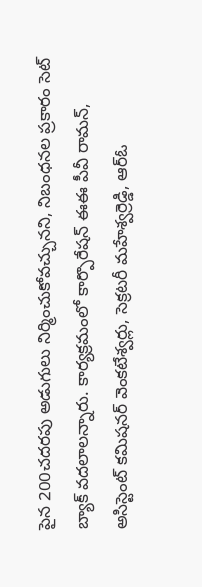పైన 200చదరపు అడుగులు నిర్మించుకోవచ్చునని, నిబంధనల ప్రకారం సెట్ బ్యాక్ వదలాలన్నారు. కార్యక్రమంలో కార్పొరేషన్ ఈఈ పీవీ రామన్, అసిస్టెంట్ కమిషనర్ వెంకటేశ్వర్లు, సెక్రటరీ మహేశ్వర్రెడ్డి, ఆర్ఓ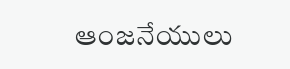ఆంజనేయులు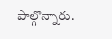పాల్గొన్నారు.